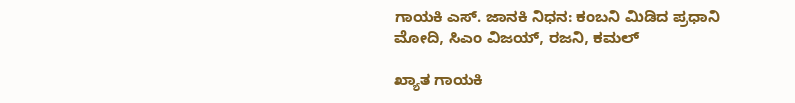ಗಾಯಕಿ ಎಸ್. ಜಾನಕಿ ನಿಧನ: ಕಂಬನಿ ಮಿಡಿದ ಪ್ರಧಾನಿ ಮೋದಿ, ಸಿಎಂ ವಿಜಯ್, ರಜನಿ, ಕಮಲ್

ಖ್ಯಾತ ಗಾಯಕಿ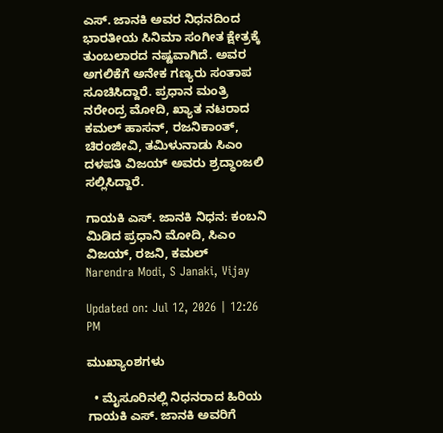ಎಸ್. ಜಾನಕಿ ಅವರ ನಿಧನದಿಂದ ಭಾರತೀಯ ಸಿನಿಮಾ ಸಂಗೀತ ಕ್ಷೇತ್ರಕ್ಕೆ ತುಂಬಲಾರದ ನಷ್ಟವಾಗಿದೆ. ಅವರ ಅಗಲಿಕೆಗೆ ಅನೇಕ ಗಣ್ಯರು ಸಂತಾಪ ಸೂಚಿಸಿದ್ದಾರೆ. ಪ್ರಧಾನ ಮಂತ್ರಿ ನರೇಂದ್ರ ಮೋದಿ, ಖ್ಯಾತ ನಟರಾದ ಕಮಲ್ ಹಾಸನ್, ರಜನಿಕಾಂತ್, ಚಿರಂಜೀವಿ, ತಮಿಳುನಾಡು ಸಿಎಂ ದಳಪತಿ ವಿಜಯ್ ಅವರು ಶ್ರದ್ಧಾಂಜಲಿ ಸಲ್ಲಿಸಿದ್ದಾರೆ.

ಗಾಯಕಿ ಎಸ್. ಜಾನಕಿ ನಿಧನ: ಕಂಬನಿ ಮಿಡಿದ ಪ್ರಧಾನಿ ಮೋದಿ, ಸಿಎಂ ವಿಜಯ್, ರಜನಿ, ಕಮಲ್
Narendra Modi, S Janaki, Vijay

Updated on: Jul 12, 2026 | 12:26 PM

ಮುಖ್ಯಾಂಶಗಳು

  • ಮೈಸೂರಿನಲ್ಲಿ ನಿಧನರಾದ ಹಿರಿಯ ಗಾಯಕಿ ಎಸ್. ಜಾನಕಿ ಅವರಿಗೆ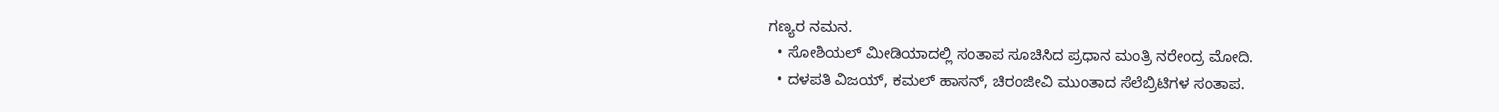ಗಣ್ಯರ ನಮನ.
  • ಸೋಶಿಯಲ್ ಮೀಡಿಯಾದಲ್ಲಿ ಸಂತಾಪ ಸೂಚಿಸಿದ ಪ್ರಧಾನ ಮಂತ್ರಿ ನರೇಂದ್ರ ಮೋದಿ.
  • ದಳಪತಿ ವಿಜಯ್, ಕಮಲ್ ಹಾಸನ್, ಚಿರಂಜೀವಿ ಮುಂತಾದ ಸೆಲೆಬ್ರಿಟಿಗಳ ಸಂತಾಪ.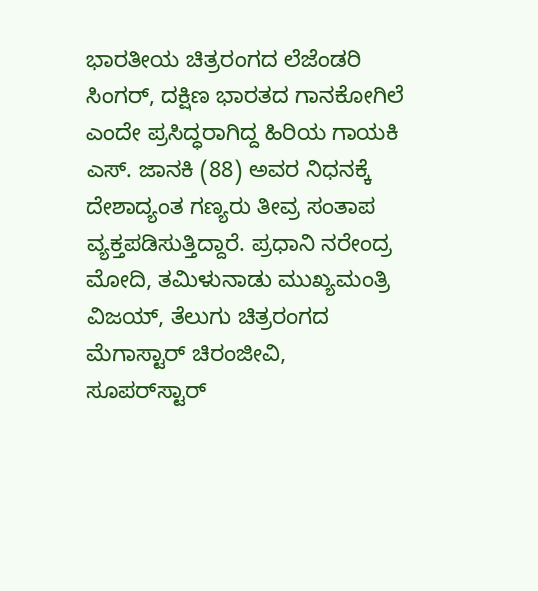ಭಾರತೀಯ ಚಿತ್ರರಂಗದ ಲೆಜೆಂಡರಿ ಸಿಂಗರ್, ದಕ್ಷಿಣ ಭಾರತದ ಗಾನಕೋಗಿಲೆ ಎಂದೇ ಪ್ರಸಿದ್ಧರಾಗಿದ್ದ ಹಿರಿಯ ಗಾಯಕಿ ಎಸ್. ಜಾನಕಿ (88) ಅವರ ನಿಧನಕ್ಕೆ ದೇಶಾದ್ಯಂತ ಗಣ್ಯರು ತೀವ್ರ ಸಂತಾಪ ವ್ಯಕ್ತಪಡಿಸುತ್ತಿದ್ದಾರೆ. ಪ್ರಧಾನಿ ನರೇಂದ್ರ ಮೋದಿ, ತಮಿಳುನಾಡು ಮುಖ್ಯಮಂತ್ರಿ ವಿಜಯ್, ತೆಲುಗು ಚಿತ್ರರಂಗದ ಮೆಗಾಸ್ಟಾರ್ ಚಿರಂಜೀವಿ, ಸೂಪರ್‌ಸ್ಟಾರ್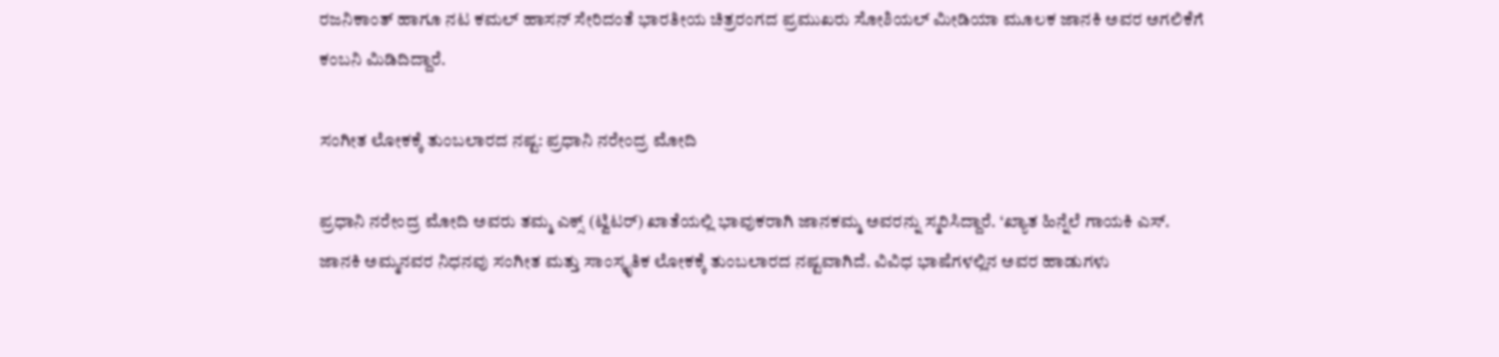ರಜನಿಕಾಂತ್ ಹಾಗೂ ನಟ ಕಮಲ್ ಹಾಸನ್ ಸೇರಿದಂತೆ ಭಾರತೀಯ ಚಿತ್ರರಂಗದ ಪ್ರಮುಖರು ಸೋಶಿಯಲ್ ಮೀಡಿಯಾ ಮೂಲಕ ಜಾನಕಿ ಅವರ ಅಗಲಿಕೆಗೆ ಕಂಬನಿ ಮಿಡಿದಿದ್ದಾರೆ.

ಸಂಗೀತ ಲೋಕಕ್ಕೆ ತುಂಬಲಾರದ ನಷ್ಟ: ಪ್ರಧಾನಿ ನರೇಂದ್ರ ಮೋದಿ

ಪ್ರಧಾನಿ ನರೇಂದ್ರ ಮೋದಿ ಅವರು ತಮ್ಮ ಎಕ್ಸ್ (ಟ್ವಿಟರ್) ಖಾತೆಯಲ್ಲಿ ಭಾವುಕರಾಗಿ ಜಾನಕಮ್ಮ ಅವರನ್ನು ಸ್ಮರಿಸಿದ್ದಾರೆ. ‘ಖ್ಯಾತ ಹಿನ್ನೆಲೆ ಗಾಯಕಿ ಎಸ್. ಜಾನಕಿ ಅಮ್ಮನವರ ನಿಧನವು ಸಂಗೀತ ಮತ್ತು ಸಾಂಸ್ಕೃತಿಕ ಲೋಕಕ್ಕೆ ತುಂಬಲಾರದ ನಷ್ಟವಾಗಿದೆ. ವಿವಿಧ ಭಾಷೆಗಳಲ್ಲಿನ ಅವರ ಹಾಡುಗಳು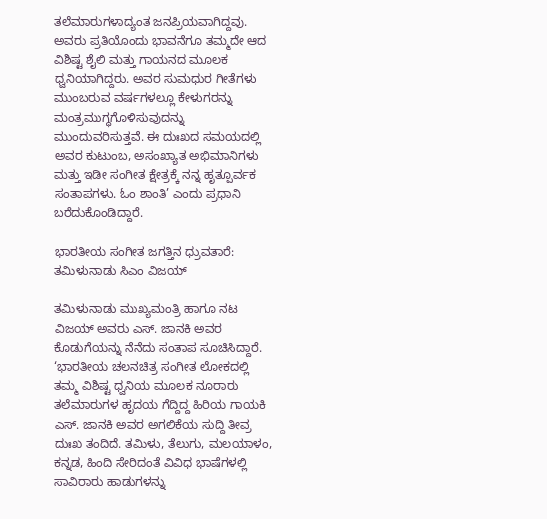ತಲೆಮಾರುಗಳಾದ್ಯಂತ ಜನಪ್ರಿಯವಾಗಿದ್ದವು. ಅವರು ಪ್ರತಿಯೊಂದು ಭಾವನೆಗೂ ತಮ್ಮದೇ ಆದ ವಿಶಿಷ್ಟ ಶೈಲಿ ಮತ್ತು ಗಾಯನದ ಮೂಲಕ ಧ್ವನಿಯಾಗಿದ್ದರು. ಅವರ ಸುಮಧುರ ಗೀತೆಗಳು ಮುಂಬರುವ ವರ್ಷಗಳಲ್ಲೂ ಕೇಳುಗರನ್ನು ಮಂತ್ರಮುಗ್ಧಗೊಳಿಸುವುದನ್ನು ಮುಂದುವರಿಸುತ್ತವೆ. ಈ ದುಃಖದ ಸಮಯದಲ್ಲಿ ಅವರ ಕುಟುಂಬ, ಅಸಂಖ್ಯಾತ ಅಭಿಮಾನಿಗಳು ಮತ್ತು ಇಡೀ ಸಂಗೀತ ಕ್ಷೇತ್ರಕ್ಕೆ ನನ್ನ ಹೃತ್ಪೂರ್ವಕ ಸಂತಾಪಗಳು. ಓಂ ಶಾಂತಿ’ ಎಂದು ಪ್ರಧಾನಿ ಬರೆದುಕೊಂಡಿದ್ದಾರೆ.

ಭಾರತೀಯ ಸಂಗೀತ ಜಗತ್ತಿನ ಧ್ರುವತಾರೆ: ತಮಿಳುನಾಡು ಸಿಎಂ ವಿಜಯ್

ತಮಿಳುನಾಡು ಮುಖ್ಯಮಂತ್ರಿ ಹಾಗೂ ನಟ ವಿಜಯ್ ಅವರು ಎಸ್. ಜಾನಕಿ ಅವರ ಕೊಡುಗೆಯನ್ನು ನೆನೆದು ಸಂತಾಪ ಸೂಚಿಸಿದ್ದಾರೆ. ‘ಭಾರತೀಯ ಚಲನಚಿತ್ರ ಸಂಗೀತ ಲೋಕದಲ್ಲಿ ತಮ್ಮ ವಿಶಿಷ್ಟ ಧ್ವನಿಯ ಮೂಲಕ ನೂರಾರು ತಲೆಮಾರುಗಳ ಹೃದಯ ಗೆದ್ದಿದ್ದ ಹಿರಿಯ ಗಾಯಕಿ ಎಸ್. ಜಾನಕಿ ಅವರ ಅಗಲಿಕೆಯ ಸುದ್ದಿ ತೀವ್ರ ದುಃಖ ತಂದಿದೆ. ತಮಿಳು, ತೆಲುಗು, ಮಲಯಾಳಂ, ಕನ್ನಡ, ಹಿಂದಿ ಸೇರಿದಂತೆ ವಿವಿಧ ಭಾಷೆಗಳಲ್ಲಿ ಸಾವಿರಾರು ಹಾಡುಗಳನ್ನು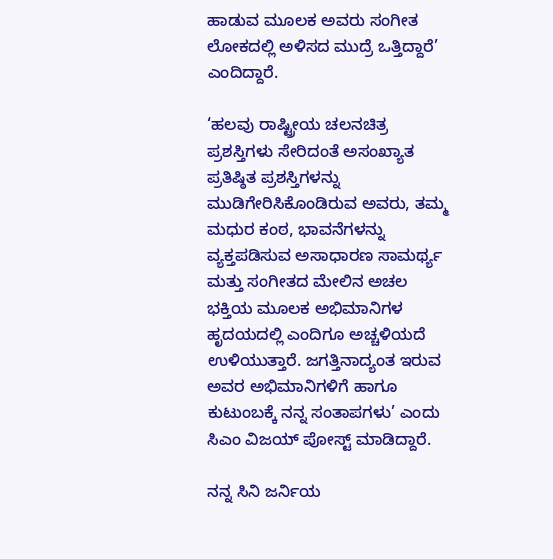ಹಾಡುವ ಮೂಲಕ ಅವರು ಸಂಗೀತ ಲೋಕದಲ್ಲಿ ಅಳಿಸದ ಮುದ್ರೆ ಒತ್ತಿದ್ದಾರೆ’ ಎಂದಿದ್ದಾರೆ.

‘ಹಲವು ರಾಷ್ಟ್ರೀಯ ಚಲನಚಿತ್ರ ಪ್ರಶಸ್ತಿಗಳು ಸೇರಿದಂತೆ ಅಸಂಖ್ಯಾತ ಪ್ರತಿಷ್ಠಿತ ಪ್ರಶಸ್ತಿಗಳನ್ನು ಮುಡಿಗೇರಿಸಿಕೊಂಡಿರುವ ಅವರು, ತಮ್ಮ ಮಧುರ ಕಂಠ, ಭಾವನೆಗಳನ್ನು ವ್ಯಕ್ತಪಡಿಸುವ ಅಸಾಧಾರಣ ಸಾಮರ್ಥ್ಯ ಮತ್ತು ಸಂಗೀತದ ಮೇಲಿನ ಅಚಲ ಭಕ್ತಿಯ ಮೂಲಕ ಅಭಿಮಾನಿಗಳ ಹೃದಯದಲ್ಲಿ ಎಂದಿಗೂ ಅಚ್ಚಳಿಯದೆ ಉಳಿಯುತ್ತಾರೆ. ಜಗತ್ತಿನಾದ್ಯಂತ ಇರುವ ಅವರ ಅಭಿಮಾನಿಗಳಿಗೆ ಹಾಗೂ ಕುಟುಂಬಕ್ಕೆ ನನ್ನ ಸಂತಾಪಗಳು’ ಎಂದು ಸಿಎಂ ವಿಜಯ್ ಪೋಸ್ಟ್ ಮಾಡಿದ್ದಾರೆ.

ನನ್ನ ಸಿನಿ ಜರ್ನಿಯ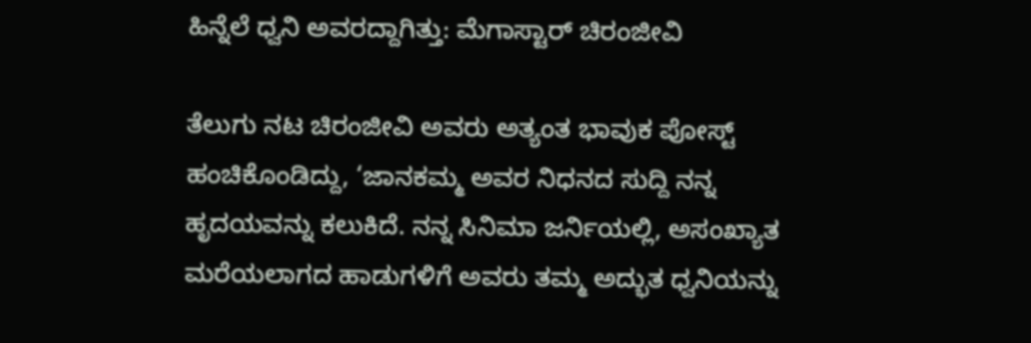ಹಿನ್ನೆಲೆ ಧ್ವನಿ ಅವರದ್ದಾಗಿತ್ತು: ಮೆಗಾಸ್ಟಾರ್ ಚಿರಂಜೀವಿ

ತೆಲುಗು ನಟ ಚಿರಂಜೀವಿ ಅವರು ಅತ್ಯಂತ ಭಾವುಕ ಪೋಸ್ಟ್ ಹಂಚಿಕೊಂಡಿದ್ದು, ‘ಜಾನಕಮ್ಮ ಅವರ ನಿಧನದ ಸುದ್ದಿ ನನ್ನ ಹೃದಯವನ್ನು ಕಲುಕಿದೆ. ನನ್ನ ಸಿನಿಮಾ ಜರ್ನಿಯಲ್ಲಿ, ಅಸಂಖ್ಯಾತ ಮರೆಯಲಾಗದ ಹಾಡುಗಳಿಗೆ ಅವರು ತಮ್ಮ ಅದ್ಭುತ ಧ್ವನಿಯನ್ನು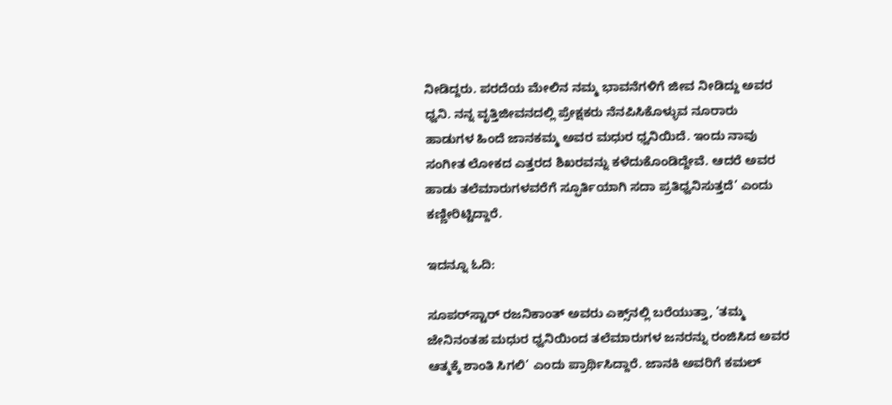ನೀಡಿದ್ದರು. ಪರದೆಯ ಮೇಲಿನ ನಮ್ಮ ಭಾವನೆಗಳಿಗೆ ಜೀವ ನೀಡಿದ್ದು ಅವರ ಧ್ವನಿ. ನನ್ನ ವೃತ್ತಿಜೀವನದಲ್ಲಿ ಪ್ರೇಕ್ಷಕರು ನೆನಪಿಸಿಕೊಳ್ಳುವ ನೂರಾರು ಹಾಡುಗಳ ಹಿಂದೆ ಜಾನಕಮ್ಮ ಅವರ ಮಧುರ ಧ್ವನಿಯಿದೆ. ಇಂದು ನಾವು ಸಂಗೀತ ಲೋಕದ ಎತ್ತರದ ಶಿಖರವನ್ನು ಕಳೆದುಕೊಂಡಿದ್ದೇವೆ. ಆದರೆ ಅವರ ಹಾಡು ತಲೆಮಾರುಗಳವರೆಗೆ ಸ್ಫೂರ್ತಿಯಾಗಿ ಸದಾ ಪ್ರತಿಧ್ವನಿಸುತ್ತದೆ’ ಎಂದು ಕಣ್ಣೀರಿಟ್ಟಿದ್ದಾರೆ.

ಇದನ್ನೂ ಓದಿ:

ಸೂಪರ್‌ಸ್ಟಾರ್ ರಜನಿಕಾಂತ್ ಅವರು ಎಕ್ಸ್‌ನಲ್ಲಿ ಬರೆಯುತ್ತಾ, ‘ತಮ್ಮ ಜೇನಿನಂತಹ ಮಧುರ ಧ್ವನಿಯಿಂದ ತಲೆಮಾರುಗಳ ಜನರನ್ನು ರಂಜಿಸಿದ ಅವರ ಆತ್ಮಕ್ಕೆ ಶಾಂತಿ ಸಿಗಲಿ’ ಎಂದು ಪ್ರಾರ್ಥಿಸಿದ್ದಾರೆ. ಜಾನಕಿ ಅವರಿಗೆ ಕಮಲ್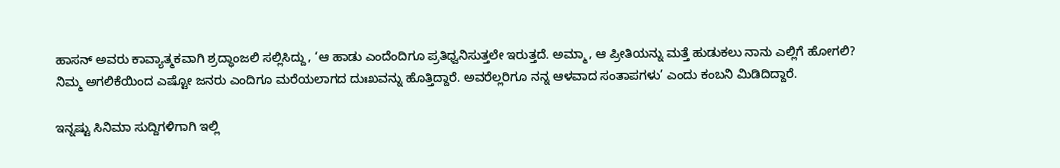ಹಾಸನ್ ಅವರು ಕಾವ್ಯಾತ್ಮಕವಾಗಿ ಶ್ರದ್ಧಾಂಜಲಿ ಸಲ್ಲಿಸಿದ್ದು, ‘ಆ ಹಾಡು ಎಂದೆಂದಿಗೂ ಪ್ರತಿಧ್ವನಿಸುತ್ತಲೇ ಇರುತ್ತದೆ. ಅಮ್ಮಾ, ಆ ಪ್ರೀತಿಯನ್ನು ಮತ್ತೆ ಹುಡುಕಲು ನಾನು ಎಲ್ಲಿಗೆ ಹೋಗಲಿ? ನಿಮ್ಮ ಅಗಲಿಕೆಯಿಂದ ಎಷ್ಟೋ ಜನರು ಎಂದಿಗೂ ಮರೆಯಲಾಗದ ದುಃಖವನ್ನು ಹೊತ್ತಿದ್ದಾರೆ. ಅವರೆಲ್ಲರಿಗೂ ನನ್ನ ಆಳವಾದ ಸಂತಾಪಗಳು’ ಎಂದು ಕಂಬನಿ ಮಿಡಿದಿದ್ದಾರೆ.

ಇನ್ನಷ್ಟು ಸಿನಿಮಾ ಸುದ್ದಿಗಳಿಗಾಗಿ ಇಲ್ಲಿ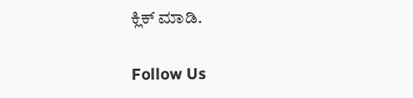ಕ್ಲಿಕ್ ಮಾಡಿ.

Follow Us